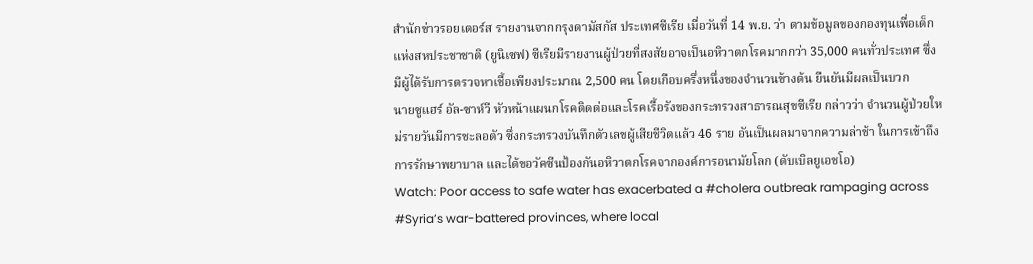สำนักข่าวรอยเตอร์ส รายงานจากกรุงดามัสกัส ประเทศซีเรีย เมื่อวันที่ 14 พ.ย. ว่า ตามข้อมูลของกองทุนเพื่อเด็กแห่งสหประชาชาติ (ยูนิเซฟ) ซีเรียมีรายงานผู้ป่วยที่สงสัยอาจเป็นอหิวาตกโรคมากกว่า 35,000 คนทั่วประเทศ ซึ่งมีผู้ได้รับการตรวจหาเชื้อเพียงประมาณ 2,500 คน โดยเกือบครึ่งหนึ่งของจำนวนข้างต้น ยืนยันมีผลเป็นบวก
นายซูแฮร์ อัล-ซาห์วี หัวหน้าแผนกโรคติดต่อและโรคเรื้อรังของกระทรวงสาธารณสุขซีเรีย กล่าวว่า จำนวนผู้ป่วยใหม่รายวันมีการชะลอตัว ซึ่งกระทรวงบันทึกตัวเลขผู้เสียชีวิตแล้ว 46 ราย อันเป็นผลมาจากความล่าช้า ในการเข้าถึงการรักษาพยาบาล และได้ขอวัคซีนป้องกันอหิวาตกโรคจากองค์การอนามัยโลก (ดับเบิลยูเอชโอ)
Watch: Poor access to safe water has exacerbated a #cholera outbreak rampaging across #Syria’s war-battered provinces, where local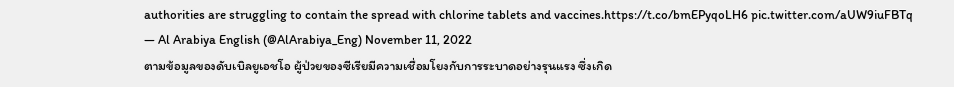authorities are struggling to contain the spread with chlorine tablets and vaccines.https://t.co/bmEPyqoLH6 pic.twitter.com/aUW9iuFBTq
— Al Arabiya English (@AlArabiya_Eng) November 11, 2022
ตามข้อมูลของดับเบิลยูเอชโอ ผู้ป่วยของซีเรียมีความเชื่อมโยงกับการระบาดอย่างรุนแรง ซึ่งเกิด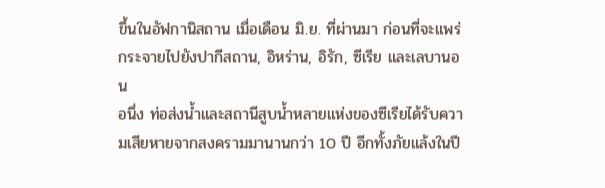ขึ้นในอัฟกานิสถาน เมื่อเดือน มิ.ย. ที่ผ่านมา ก่อนที่จะแพร่กระจายไปยังปากีสถาน, อิหร่าน, อิรัก, ซีเรีย และเลบานอน
อนึ่ง ท่อส่งน้ำและสถานีสูบน้ำหลายแห่งของซีเรียได้รับความเสียหายจากสงครามมานานกว่า 10 ปี อีกทั้งภัยแล้งในปี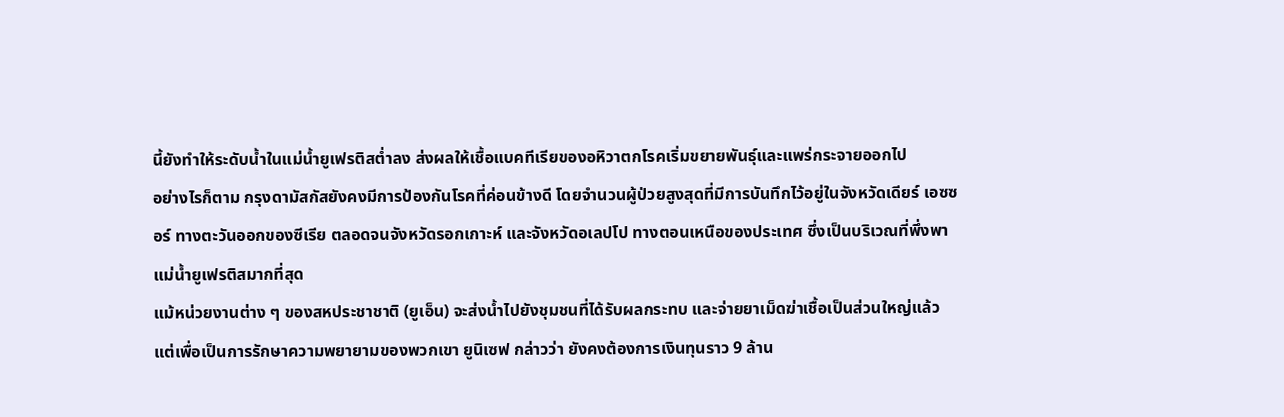นี้ยังทำให้ระดับน้ำในแม่น้ำยูเฟรติสต่ำลง ส่งผลให้เชื้อแบคทีเรียของอหิวาตกโรคเริ่มขยายพันธุ์และแพร่กระจายออกไป
อย่างไรก็ตาม กรุงดามัสกัสยังคงมีการป้องกันโรคที่ค่อนข้างดี โดยจำนวนผู้ป่วยสูงสุดที่มีการบันทึกไว้อยู่ในจังหวัดเดียร์ เอซซอร์ ทางตะวันออกของซีเรีย ตลอดจนจังหวัดรอกเกาะห์ และจังหวัดอเลปโป ทางตอนเหนือของประเทศ ซึ่งเป็นบริเวณที่พึ่งพาแม่น้ำยูเฟรติสมากที่สุด
แม้หน่วยงานต่าง ๆ ของสหประชาชาติ (ยูเอ็น) จะส่งน้ำไปยังชุมชนที่ได้รับผลกระทบ และจ่ายยาเม็ดฆ่าเชื้อเป็นส่วนใหญ่แล้ว แต่เพื่อเป็นการรักษาความพยายามของพวกเขา ยูนิเซฟ กล่าวว่า ยังคงต้องการเงินทุนราว 9 ล้าน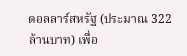ดอลลาร์สหรัฐ (ประมาณ 322 ล้านบาท) เพื่อ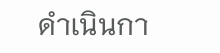ดำเนินกา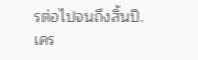รต่อไปจนถึงสิ้นปี.
เคร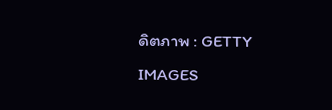ดิตภาพ : GETTY IMAGES